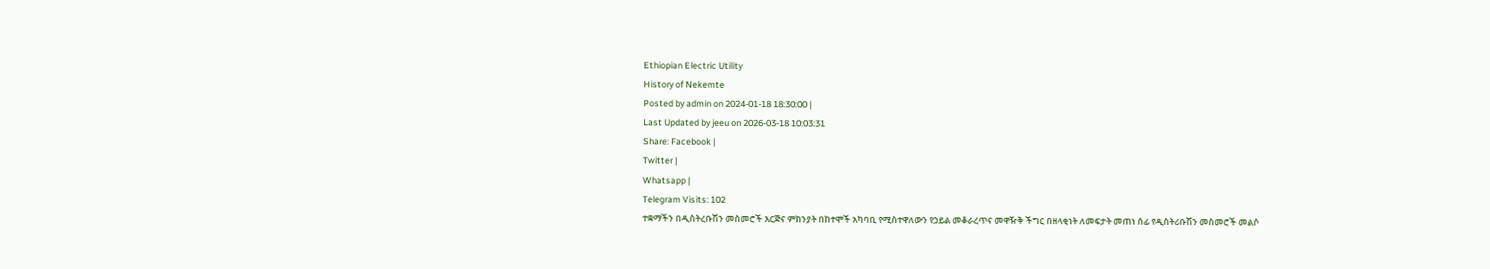Ethiopian Electric Utility
History of Nekemte
Posted by admin on 2024-01-18 18:30:00 |
Last Updated by jeeu on 2026-03-18 10:03:31
Share: Facebook |
Twitter |
Whatsapp |
Telegram Visits: 102
ተቋማችን በዲስትረቡሽን መስመሮች እርጅና ምክንያት በከተሞች አካባቢ የሚስተዋለውን የኃይል መቆራረጥና መዋዥቅ ችግር በዘላቂነት ለመፍታት መጠነ ሰፊ የዲስትሪቡሽን መስመሮች መልሶ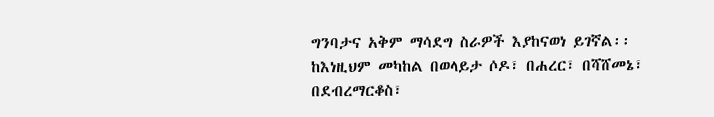ግንባታና አቅም ማሳደግ ስራዎች እያከናወነ ይገኛል፡፡
ከእነዚህም መካከል በወላይታ ሶዶ፣ በሐረር፣ በሻሸመኔ፣ በደብረማርቆስ፣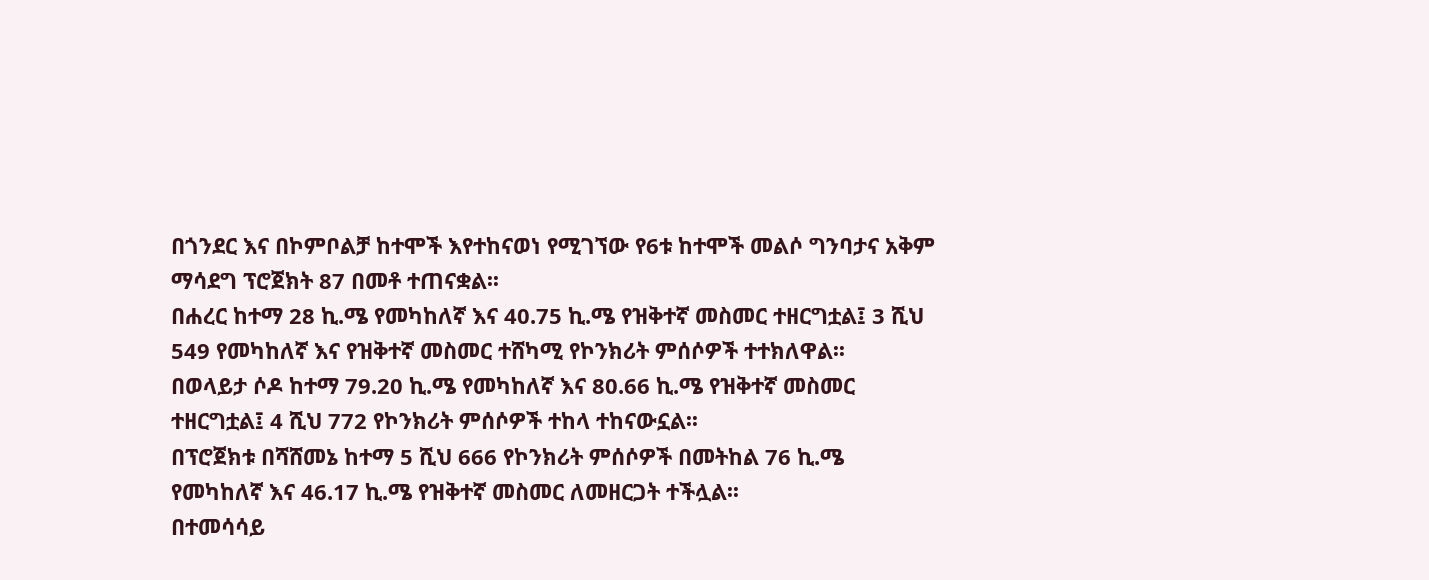በጎንደር እና በኮምቦልቻ ከተሞች እየተከናወነ የሚገኘው የ6ቱ ከተሞች መልሶ ግንባታና አቅም ማሳደግ ፕሮጀክት 87 በመቶ ተጠናቋል፡፡
በሐረር ከተማ 28 ኪ.ሜ የመካከለኛ እና 40.75 ኪ.ሜ የዝቅተኛ መስመር ተዘርግቷል፤ 3 ሺህ 549 የመካከለኛ እና የዝቅተኛ መስመር ተሸካሚ የኮንክሪት ምሰሶዎች ተተክለዋል፡፡
በወላይታ ሶዶ ከተማ 79.20 ኪ.ሜ የመካከለኛ እና 80.66 ኪ.ሜ የዝቅተኛ መስመር ተዘርግቷል፤ 4 ሺህ 772 የኮንክሪት ምሰሶዎች ተከላ ተከናውኗል፡፡
በፕሮጀክቱ በሻሸመኔ ከተማ 5 ሺህ 666 የኮንክሪት ምሰሶዎች በመትከል 76 ኪ.ሜ የመካከለኛ እና 46.17 ኪ.ሜ የዝቅተኛ መስመር ለመዘርጋት ተችሏል፡፡
በተመሳሳይ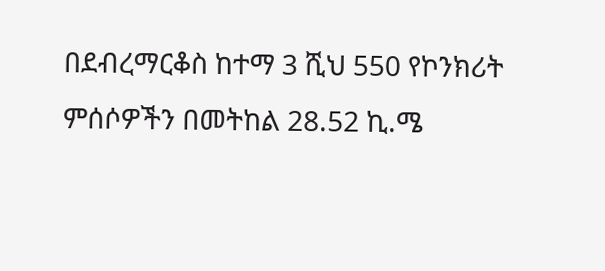በደብረማርቆስ ከተማ 3 ሺህ 550 የኮንክሪት ምሰሶዎችን በመትከል 28.52 ኪ.ሜ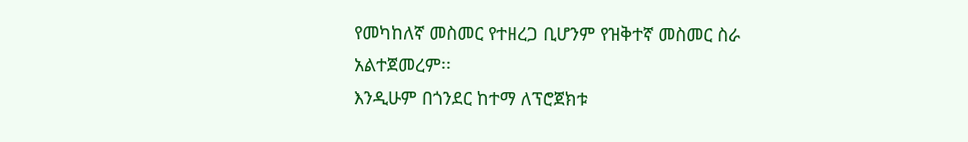የመካከለኛ መስመር የተዘረጋ ቢሆንም የዝቅተኛ መስመር ስራ አልተጀመረም፡፡
እንዲሁም በጎንደር ከተማ ለፕሮጀክቱ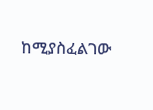ከሚያስፈልገው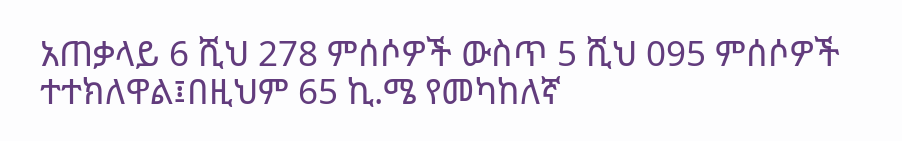አጠቃላይ 6 ሺህ 278 ምሰሶዎች ውስጥ 5 ሺህ 095 ምሰሶዎች ተተክለዋል፤በዚህም 65 ኪ.ሜ የመካከለኛ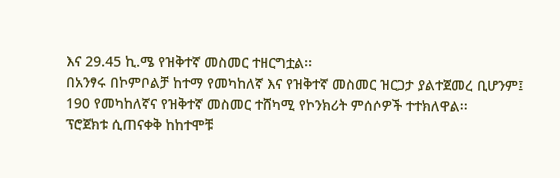እና 29.45 ኪ.ሜ የዝቅተኛ መስመር ተዘርግቷል፡፡
በአንፃሩ በኮምቦልቻ ከተማ የመካከለኛ እና የዝቅተኛ መስመር ዝርጋታ ያልተጀመረ ቢሆንም፤ 190 የመካከለኛና የዝቅተኛ መስመር ተሸካሚ የኮንክሪት ምሰሶዎች ተተክለዋል፡፡
ፕሮጀክቱ ሲጠናቀቅ ከከተሞቹ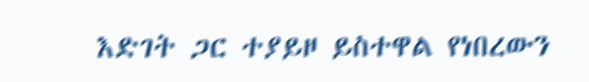እድገት ጋር ተያይዞ ይስተዋል የነበረውን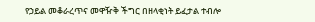የኃይል መቆራረጥና መዋዥቅ ችግር በዘላቂነት ይፈታል ተብሎ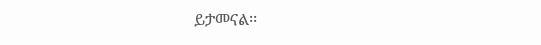ይታመናል፡፡